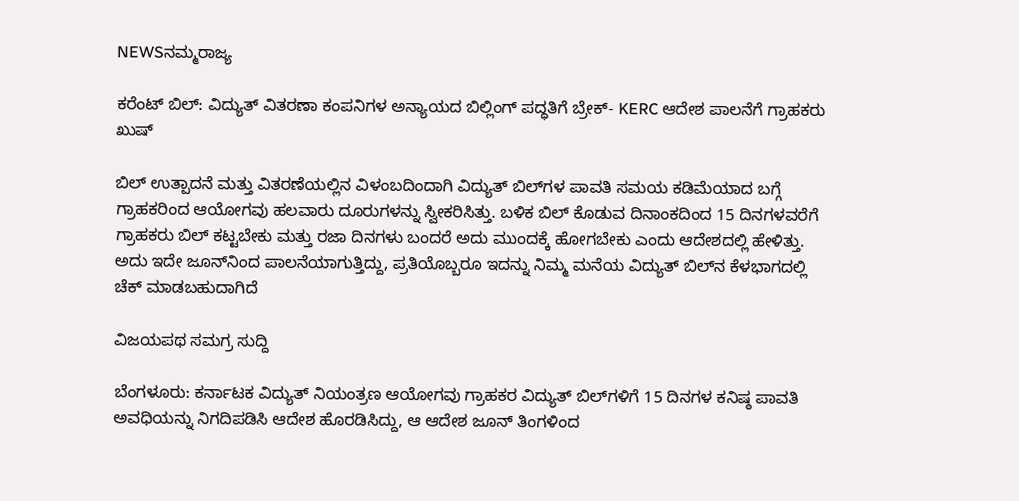NEWSನಮ್ಮರಾಜ್ಯ

ಕರೆಂಟ್‌ ಬಿಲ್‌: ವಿದ್ಯುತ್ ವಿತರಣಾ ಕಂಪನಿಗಳ ಅನ್ಯಾಯದ ಬಿಲ್ಲಿಂಗ್ ಪದ್ಧತಿಗೆ ಬ್ರೇಕ್‌- KERC ಆದೇಶ ಪಾಲನೆಗೆ ಗ್ರಾಹಕರು ಖುಷ್‌

ಬಿಲ್ ಉತ್ಪಾದನೆ ಮತ್ತು ವಿತರಣೆಯಲ್ಲಿನ ವಿಳಂಬದಿಂದಾಗಿ ವಿದ್ಯುತ್ ಬಿಲ್‌ಗಳ ಪಾವತಿ ಸಮಯ ಕಡಿಮೆಯಾದ ಬಗ್ಗೆ ಗ್ರಾಹಕರಿಂದ ಆಯೋಗವು ಹಲವಾರು ದೂರುಗಳನ್ನು ಸ್ವೀಕರಿಸಿತ್ತು. ಬಳಿಕ ಬಿಲ್‌ ಕೊಡುವ ದಿನಾಂಕದಿಂದ 15 ದಿನಗಳವರೆಗೆ ಗ್ರಾಹಕರು ಬಿಲ್‌ ಕಟ್ಟಬೇಕು ಮತ್ತು ರಜಾ ದಿನಗಳು ಬಂದರೆ ಅದು ಮುಂದಕ್ಕೆ ಹೋಗಬೇಕು ಎಂದು ಆದೇಶದಲ್ಲಿ ಹೇಳಿತ್ತು. ಅದು ಇದೇ ಜೂನ್‌ನಿಂದ ಪಾಲನೆಯಾಗುತ್ತಿದ್ದು, ಪ್ರತಿಯೊಬ್ಬರೂ ಇದನ್ನು ನಿಮ್ಮ ಮನೆಯ ವಿದ್ಯುತ್‌ ಬಿಲ್‌ನ ಕೆಳಭಾಗದಲ್ಲಿ ಚೆಕ್‌ ಮಾಡಬಹುದಾಗಿದೆ

ವಿಜಯಪಥ ಸಮಗ್ರ ಸುದ್ದಿ

ಬೆಂಗಳೂರು: ಕರ್ನಾಟಕ ವಿದ್ಯುತ್ ನಿಯಂತ್ರಣ ಆಯೋಗವು ಗ್ರಾಹಕರ ವಿದ್ಯುತ್ ಬಿಲ್‌ಗಳಿಗೆ 15 ದಿನಗಳ ಕನಿಷ್ಠ ಪಾವತಿ ಅವಧಿಯನ್ನು ನಿಗದಿಪಡಿಸಿ ಆದೇಶ ಹೊರಡಿಸಿದ್ದು, ಆ ಆದೇಶ ಜೂನ್‌ ತಿಂಗಳಿಂದ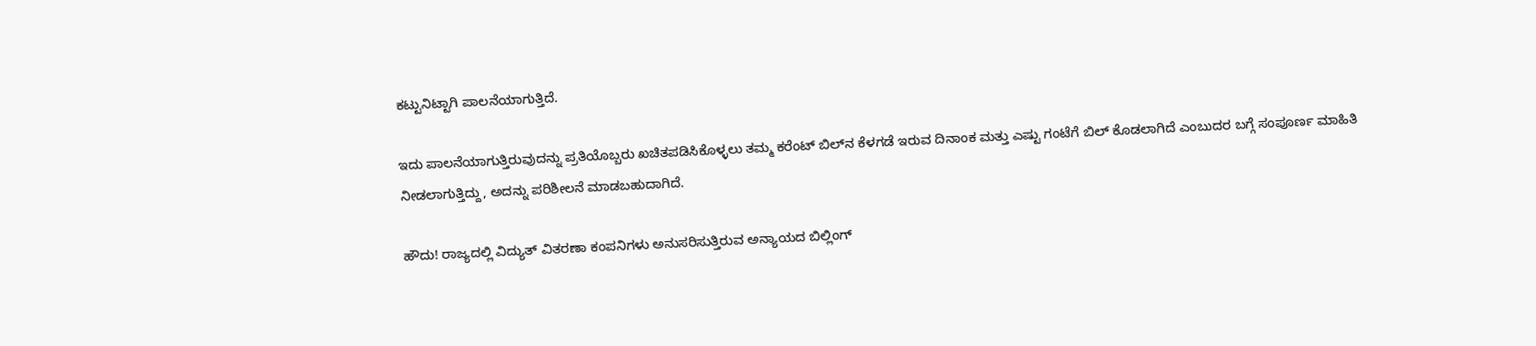ಕಟ್ಟುನಿಟ್ಟಾಗಿ ಪಾಲನೆಯಾಗುತ್ತಿದೆ.

ಇದು ಪಾಲನೆಯಾಗುತ್ತಿರುವುದನ್ನು ಪ್ರತಿಯೊಬ್ಬರು ಖಚಿತಪಡಿಸಿಕೊಳ್ಳಲು ತಮ್ಮ ಕರೆಂಟ್‌ ಬಿಲ್‌ನ ಕೆಳಗಡೆ ಇರುವ ದಿನಾಂಕ ಮತ್ತು ಎಷ್ಟು ಗಂಟೆಗೆ ಬಿಲ್‌ ಕೊಡಲಾಗಿದೆ ಎಂಬುದರ ಬಗ್ಗೆ ಸಂಪೂರ್ಣ ಮಾಹಿತಿ ನೀಡಲಾಗುತ್ತಿದ್ದು, ಅದನ್ನು ಪರಿಶೀಲನೆ ಮಾಡಬಹುದಾಗಿದೆ.

ಹೌದು! ರಾಜ್ಯದಲ್ಲಿ ವಿದ್ಯುತ್ ವಿತರಣಾ ಕಂಪನಿಗಳು ಅನುಸರಿಸುತ್ತಿರುವ ಅನ್ಯಾಯದ ಬಿಲ್ಲಿಂಗ್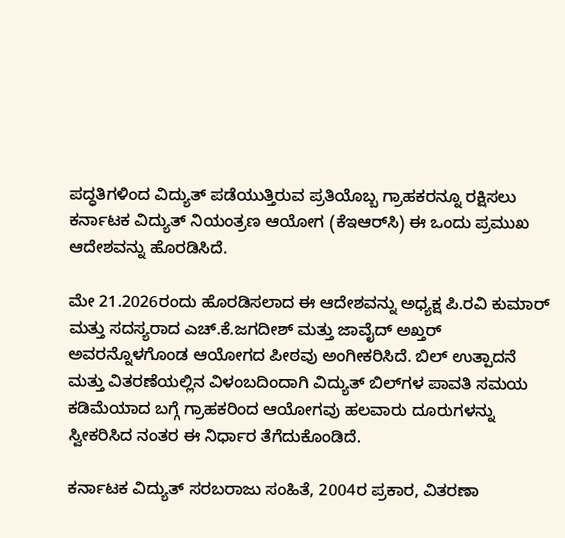ಪದ್ಧತಿಗಳಿಂದ ವಿದ್ಯುತ್ ಪಡೆಯುತ್ತಿರುವ ಪ್ರತಿಯೊಬ್ಬ ಗ್ರಾಹಕರನ್ನೂ ರಕ್ಷಿಸಲು ಕರ್ನಾಟಕ ವಿದ್ಯುತ್ ನಿಯಂತ್ರಣ ಆಯೋಗ (ಕೆಇಆರ್‌ಸಿ) ಈ ಒಂದು ಪ್ರಮುಖ ಆದೇಶವನ್ನು ಹೊರಡಿಸಿದೆ.

ಮೇ 21.2026ರಂದು ಹೊರಡಿಸಲಾದ ಈ ಆದೇಶವನ್ನು ಅಧ್ಯಕ್ಷ ಪಿ.ರವಿ ಕುಮಾರ್ ಮತ್ತು ಸದಸ್ಯರಾದ ಎಚ್‌.ಕೆ.ಜಗದೀಶ್ ಮತ್ತು ಜಾವೈದ್ ಅಖ್ತರ್ ಅವರನ್ನೊಳಗೊಂಡ ಆಯೋಗದ ಪೀಠವು ಅಂಗೀಕರಿಸಿದೆ. ಬಿಲ್ ಉತ್ಪಾದನೆ ಮತ್ತು ವಿತರಣೆಯಲ್ಲಿನ ವಿಳಂಬದಿಂದಾಗಿ ವಿದ್ಯುತ್ ಬಿಲ್‌ಗಳ ಪಾವತಿ ಸಮಯ ಕಡಿಮೆಯಾದ ಬಗ್ಗೆ ಗ್ರಾಹಕರಿಂದ ಆಯೋಗವು ಹಲವಾರು ದೂರುಗಳನ್ನು ಸ್ವೀಕರಿಸಿದ ನಂತರ ಈ ನಿರ್ಧಾರ ತೆಗೆದುಕೊಂಡಿದೆ.

ಕರ್ನಾಟಕ ವಿದ್ಯುತ್ ಸರಬರಾಜು ಸಂಹಿತೆ, 2004ರ ಪ್ರಕಾರ, ವಿತರಣಾ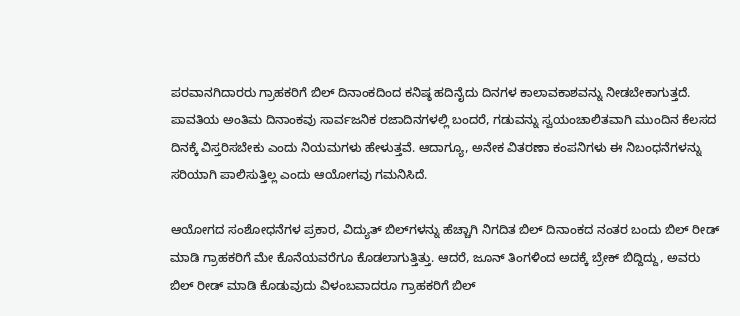ಪರವಾನಗಿದಾರರು ಗ್ರಾಹಕರಿಗೆ ಬಿಲ್ ದಿನಾಂಕದಿಂದ ಕನಿಷ್ಠ ಹದಿನೈದು ದಿನಗಳ ಕಾಲಾವಕಾಶವನ್ನು ನೀಡಬೇಕಾಗುತ್ತದೆ. ಪಾವತಿಯ ಅಂತಿಮ ದಿನಾಂಕವು ಸಾರ್ವಜನಿಕ ರಜಾದಿನಗಳಲ್ಲಿ ಬಂದರೆ, ಗಡುವನ್ನು ಸ್ವಯಂಚಾಲಿತವಾಗಿ ಮುಂದಿನ ಕೆಲಸದ ದಿನಕ್ಕೆ ವಿಸ್ತರಿಸಬೇಕು ಎಂದು ನಿಯಮಗಳು ಹೇಳುತ್ತವೆ. ಆದಾಗ್ಯೂ, ಅನೇಕ ವಿತರಣಾ ಕಂಪನಿಗಳು ಈ ನಿಬಂಧನೆಗಳನ್ನು ಸರಿಯಾಗಿ ಪಾಲಿಸುತ್ತಿಲ್ಲ ಎಂದು ಆಯೋಗವು ಗಮನಿಸಿದೆ.

ಆಯೋಗದ ಸಂಶೋಧನೆಗಳ ಪ್ರಕಾರ, ವಿದ್ಯುತ್ ಬಿಲ್‌ಗಳನ್ನು ಹೆಚ್ಚಾಗಿ ನಿಗದಿತ ಬಿಲ್ ದಿನಾಂಕದ ನಂತರ ಬಂದು ಬಿಲ್‌ ರೀಡ್‌ ಮಾಡಿ ಗ್ರಾಹಕರಿಗೆ ಮೇ ಕೊನೆಯವರೆಗೂ ಕೊಡಲಾಗುತ್ತಿತ್ತು. ಆದರೆ, ಜೂನ್‌ ತಿಂಗಳಿಂದ ಅದಕ್ಕೆ ಬ್ರೇಕ್‌ ಬಿದ್ದಿದ್ದು, ಅವರು ಬಿಲ್‌ ರೀಡ್‌ ಮಾಡಿ ಕೊಡುವುದು ವಿಳಂಬವಾದರೂ ಗ್ರಾಹಕರಿಗೆ ಬಿಲ್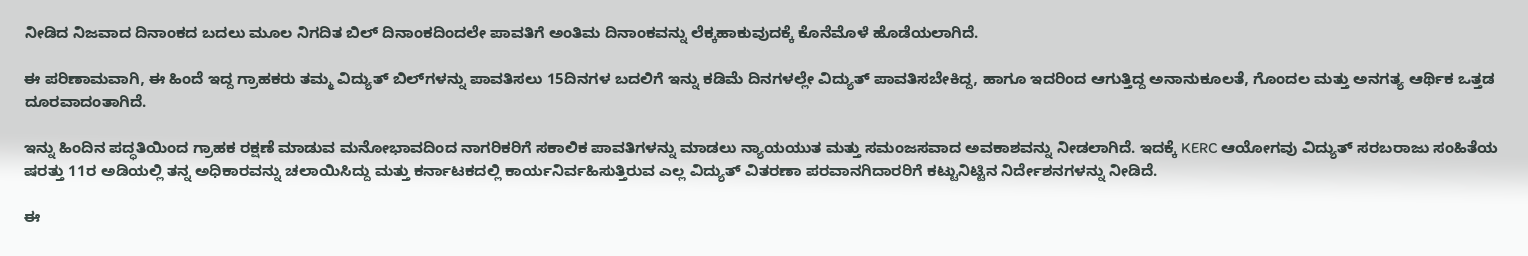ನೀಡಿದ ನಿಜವಾದ ದಿನಾಂಕದ ಬದಲು ಮೂಲ ನಿಗದಿತ ಬಿಲ್ ದಿನಾಂಕದಿಂದಲೇ ಪಾವತಿಗೆ ಅಂತಿಮ ದಿನಾಂಕವನ್ನು ಲೆಕ್ಕಹಾಕುವುದಕ್ಕೆ ಕೊನೆಮೊಳೆ ಹೊಡೆಯಲಾಗಿದೆ.

ಈ ಪರಿಣಾಮವಾಗಿ, ಈ ಹಿಂದೆ ಇದ್ದ ಗ್ರಾಹಕರು ತಮ್ಮ ವಿದ್ಯುತ್ ಬಿಲ್‌ಗಳನ್ನು ಪಾವತಿಸಲು 15ದಿನಗಳ ಬದಲಿಗೆ ಇನ್ನು ಕಡಿಮೆ ದಿನಗಳಲ್ಲೇ ವಿದ್ಯುತ್‌ ಪಾವತಿಸಬೇಕಿದ್ದ, ಹಾಗೂ ಇದರಿಂದ ಆಗುತ್ತಿದ್ದ ಅನಾನುಕೂಲತೆ, ಗೊಂದಲ ಮತ್ತು ಅನಗತ್ಯ ಆರ್ಥಿಕ ಒತ್ತಡ ದೂರವಾದಂತಾಗಿದೆ.

ಇನ್ನು ಹಿಂದಿನ ಪದ್ಧತಿಯಿಂದ ಗ್ರಾಹಕ ರಕ್ಷಣೆ ಮಾಡುವ ಮನೋಭಾವದಿಂದ ನಾಗರಿಕರಿಗೆ ಸಕಾಲಿಕ ಪಾವತಿಗಳನ್ನು ಮಾಡಲು ನ್ಯಾಯಯುತ ಮತ್ತು ಸಮಂಜಸವಾದ ಅವಕಾಶವನ್ನು ನೀಡಲಾಗಿದೆ. ಇದಕ್ಕೆ KERC ಆಯೋಗವು ವಿದ್ಯುತ್ ಸರಬರಾಜು ಸಂಹಿತೆಯ ಷರತ್ತು 11ರ ಅಡಿಯಲ್ಲಿ ತನ್ನ ಅಧಿಕಾರವನ್ನು ಚಲಾಯಿಸಿದ್ದು ಮತ್ತು ಕರ್ನಾಟಕದಲ್ಲಿ ಕಾರ್ಯನಿರ್ವಹಿಸುತ್ತಿರುವ ಎಲ್ಲ ವಿದ್ಯುತ್ ವಿತರಣಾ ಪರವಾನಗಿದಾರರಿಗೆ ಕಟ್ಟುನಿಟ್ಟಿನ ನಿರ್ದೇಶನಗಳನ್ನು ನೀಡಿದೆ.

ಈ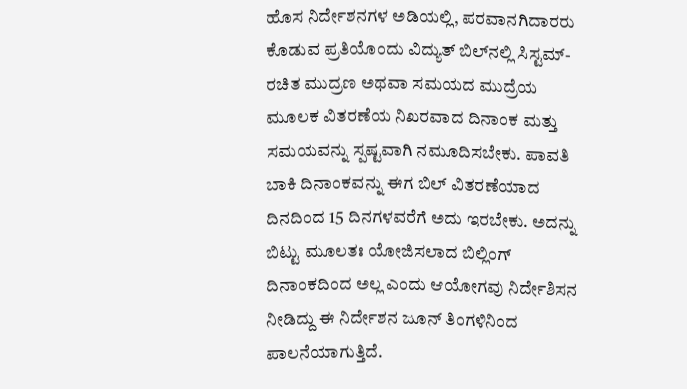ಹೊಸ ನಿರ್ದೇಶನಗಳ ಅಡಿಯಲ್ಲಿ, ಪರವಾನಗಿದಾರರು ಕೊಡುವ ಪ್ರತಿಯೊಂದು ವಿದ್ಯುತ್ ಬಿಲ್‌ನಲ್ಲಿ ಸಿಸ್ಟಮ್-ರಚಿತ ಮುದ್ರಣ ಅಥವಾ ಸಮಯದ ಮುದ್ರೆಯ ಮೂಲಕ ವಿತರಣೆಯ ನಿಖರವಾದ ದಿನಾಂಕ ಮತ್ತು ಸಮಯವನ್ನು ಸ್ಪಷ್ಟವಾಗಿ ನಮೂದಿಸಬೇಕು. ಪಾವತಿ ಬಾಕಿ ದಿನಾಂಕವನ್ನು ಈಗ ಬಿಲ್ ವಿತರಣೆಯಾದ ದಿನದಿಂದ 15 ದಿನಗಳವರೆಗೆ ಅದು ಇರಬೇಕು. ಅದನ್ನು ಬಿಟ್ಟು ಮೂಲತಃ ಯೋಜಿಸಲಾದ ಬಿಲ್ಲಿಂಗ್ ದಿನಾಂಕದಿಂದ ಅಲ್ಲ ಎಂದು ಆಯೋಗವು ನಿರ್ದೇಶಿಸನ ನೀಡಿದ್ದು ಈ ನಿರ್ದೇಶನ ಜೂನ್‌ ತಿಂಗಳಿನಿಂದ ಪಾಲನೆಯಾಗುತ್ತಿದೆ.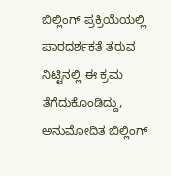ಬಿಲ್ಲಿಂಗ್ ಪ್ರಕ್ರಿಯೆಯಲ್ಲಿ ಪಾರದರ್ಶಕತೆ ತರುವ ನಿಟ್ಟಿನಲ್ಲಿ ಈ ಕ್ರಮ ತೆಗೆದುಕೊಂಡಿದ್ದು, ಅನುಮೋದಿತ ಬಿಲ್ಲಿಂಗ್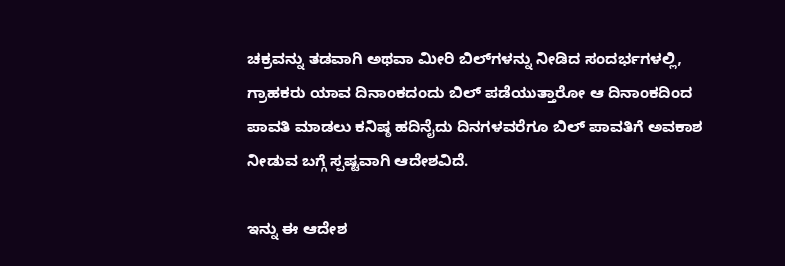ಚಕ್ರವನ್ನು ತಡವಾಗಿ ಅಥವಾ ಮೀರಿ ಬಿಲ್‌ಗಳನ್ನು ನೀಡಿದ ಸಂದರ್ಭಗಳಲ್ಲಿ, ಗ್ರಾಹಕರು ಯಾವ ದಿನಾಂಕದಂದು ಬಿಲ್ ಪಡೆಯುತ್ತಾರೋ ಆ ದಿನಾಂಕದಿಂದ ಪಾವತಿ ಮಾಡಲು ಕನಿಷ್ಠ ಹದಿನೈದು ದಿನಗಳವರೆಗೂ ಬಿಲ್‌ ಪಾವತಿಗೆ ಅವಕಾಶ ನೀಡುವ ಬಗ್ಗೆ ಸ್ಪಷ್ಟವಾಗಿ ಆದೇಶವಿದೆ.

ಇನ್ನು ಈ ಆದೇಶ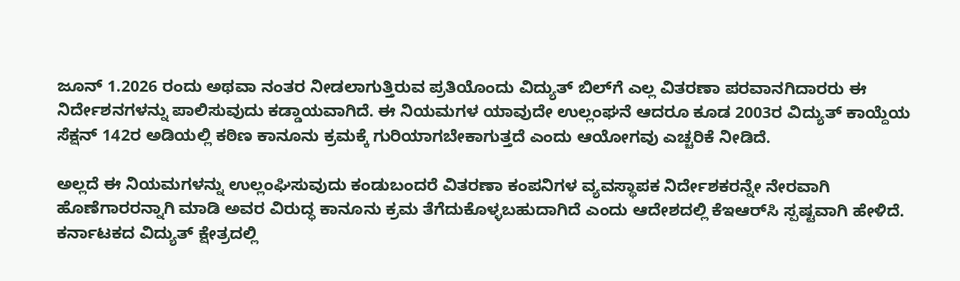ಜೂನ್ 1.2026 ರಂದು ಅಥವಾ ನಂತರ ನೀಡಲಾಗುತ್ತಿರುವ ಪ್ರತಿಯೊಂದು ವಿದ್ಯುತ್ ಬಿಲ್‌ಗೆ ಎಲ್ಲ ವಿತರಣಾ ಪರವಾನಗಿದಾರರು ಈ ನಿರ್ದೇಶನಗಳನ್ನು ಪಾಲಿಸುವುದು ಕಡ್ಡಾಯವಾಗಿದೆ. ಈ ನಿಯಮಗಳ ಯಾವುದೇ ಉಲ್ಲಂಘನೆ ಆದರೂ ಕೂಡ 2003ರ ವಿದ್ಯುತ್ ಕಾಯ್ದೆಯ ಸೆಕ್ಷನ್ 142ರ ಅಡಿಯಲ್ಲಿ ಕಠಿಣ ಕಾನೂನು ಕ್ರಮಕ್ಕೆ ಗುರಿಯಾಗಬೇಕಾಗುತ್ತದೆ ಎಂದು ಆಯೋಗವು ಎಚ್ಚರಿಕೆ ನೀಡಿದೆ.

ಅಲ್ಲದೆ ಈ ನಿಯಮಗಳನ್ನು ಉಲ್ಲಂಘಿಸುವುದು ಕಂಡುಬಂದರೆ ವಿತರಣಾ ಕಂಪನಿಗಳ ವ್ಯವಸ್ಥಾಪಕ ನಿರ್ದೇಶಕರನ್ನೇ ನೇರವಾಗಿ ಹೊಣೆಗಾರರನ್ನಾಗಿ ಮಾಡಿ ಅವರ ವಿರುದ್ಧ ಕಾನೂನು ಕ್ರಮ ತೆಗೆದುಕೊಳ್ಳಬಹುದಾಗಿದೆ ಎಂದು ಆದೇಶದಲ್ಲಿ ಕೆಇಆರ್‌ಸಿ ಸ್ಪಷ್ಟವಾಗಿ ಹೇಳಿದೆ. ಕರ್ನಾಟಕದ ವಿದ್ಯುತ್ ಕ್ಷೇತ್ರದಲ್ಲಿ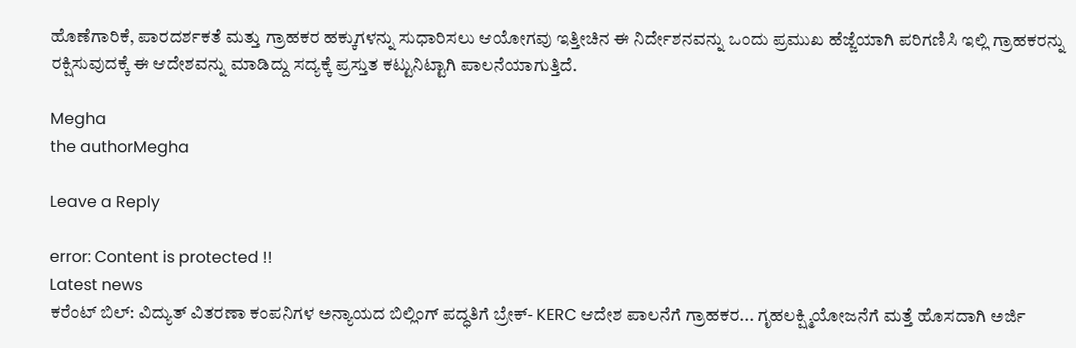ಹೊಣೆಗಾರಿಕೆ, ಪಾರದರ್ಶಕತೆ ಮತ್ತು ಗ್ರಾಹಕರ ಹಕ್ಕುಗಳನ್ನು ಸುಧಾರಿಸಲು ಆಯೋಗವು ಇತ್ತೀಚಿನ ಈ ನಿರ್ದೇಶನವನ್ನು ಒಂದು ಪ್ರಮುಖ ಹೆಜ್ಜೆಯಾಗಿ ಪರಿಗಣಿಸಿ ಇಲ್ಲಿ ಗ್ರಾಹಕರನ್ನು ರಕ್ಷಿಸುವುದಕ್ಕೆ ಈ ಆದೇಶವನ್ನು ಮಾಡಿದ್ದು ಸದ್ಯಕ್ಕೆ ಪ್ರಸ್ತುತ ಕಟ್ಟುನಿಟ್ಟಾಗಿ ಪಾಲನೆಯಾಗುತ್ತಿದೆ.

Megha
the authorMegha

Leave a Reply

error: Content is protected !!
Latest news
ಕರೆಂಟ್‌ ಬಿಲ್‌: ವಿದ್ಯುತ್ ವಿತರಣಾ ಕಂಪನಿಗಳ ಅನ್ಯಾಯದ ಬಿಲ್ಲಿಂಗ್ ಪದ್ಧತಿಗೆ ಬ್ರೇಕ್‌- KERC ಆದೇಶ ಪಾಲನೆಗೆ ಗ್ರಾಹಕರ... ಗೃಹಲಕ್ಷ್ಮಿಯೋಜನೆಗೆ ಮತ್ತೆ ಹೊಸದಾಗಿ ಅರ್ಜಿ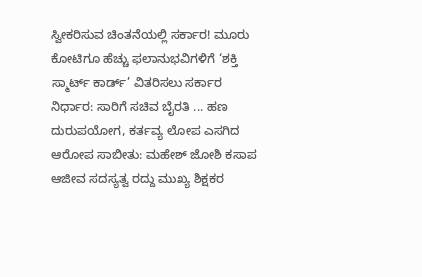ಸ್ವೀಕರಿಸುವ ಚಿಂತನೆಯಲ್ಲಿ ಸರ್ಕಾರ! ಮೂರು ಕೋಟಿಗೂ ಹೆಚ್ಚು ಫಲಾನುಭವಿಗಳಿಗೆ ‘ಶಕ್ತಿ ಸ್ಮಾರ್ಟ್ ಕಾರ್ಡ್’ ವಿತರಿಸಲು ಸರ್ಕಾರ ನಿರ್ಧಾರ: ಸಾರಿಗೆ ಸಚಿವ ಬೈರತಿ ... ಹಣ ದುರುಪಯೋಗ, ಕರ್ತವ್ಯ ಲೋಪ ಎಸಗಿದ ಆರೋಪ ಸಾಬೀತು: ಮಹೇಶ್ ಜೋಶಿ ಕಸಾಪ ಆಜೀವ ಸದಸ್ಯತ್ವ ರದ್ದು ಮುಖ್ಯ ಶಿಕ್ಷಕರ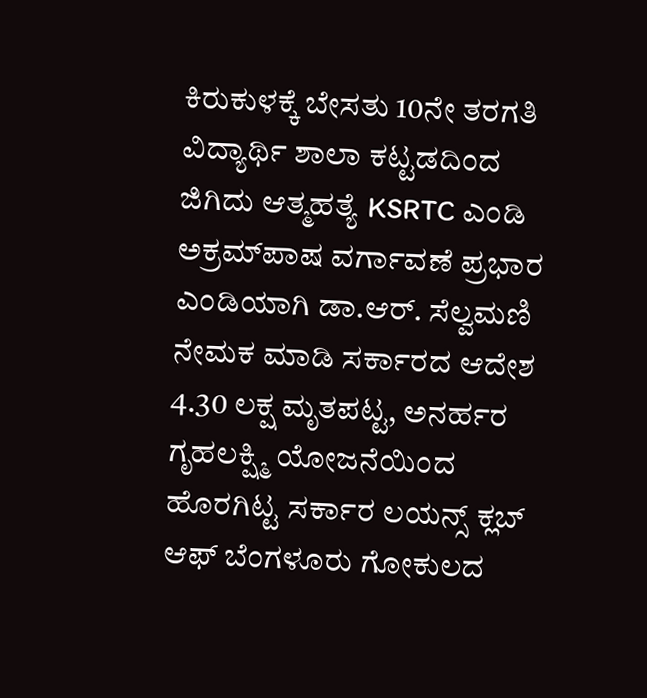ಕಿರುಕುಳಕ್ಕೆ ಬೇಸತು 10ನೇ ತರಗತಿ ವಿದ್ಯಾರ್ಥಿ ಶಾಲಾ ಕಟ್ಟಡದಿಂದ ಜಿಗಿದು ಆತ್ಮಹತ್ಯೆ KSRTC ಎಂಡಿ ಅಕ್ರಮ್‌ಪಾಷ ವರ್ಗಾವಣೆ ಪ್ರಭಾರ ಎಂಡಿಯಾಗಿ ಡಾ.ಆರ್‌. ಸೆಲ್ವಮಣಿ ನೇಮಕ ಮಾಡಿ ಸರ್ಕಾರದ ಆದೇಶ 4.30 ಲಕ್ಷ ಮೃತಪಟ್ಟ, ಅನರ್ಹರ ಗೃಹಲಕ್ಷ್ಮಿ ಯೋಜನೆಯಿಂದ ಹೊರಗಿಟ್ಟ ಸರ್ಕಾರ ಲಯನ್ಸ್ ಕ್ಲಬ್ ಆಫ್ ಬೆಂಗಳೂರು ಗೋಕುಲದ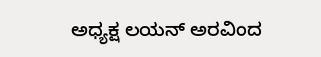ಅಧ್ಯಕ್ಷ ಲಯನ್ ಅರವಿಂದ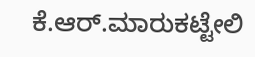ಕೆ.ಆರ್.ಮಾರುಕಟ್ಟೇಲಿ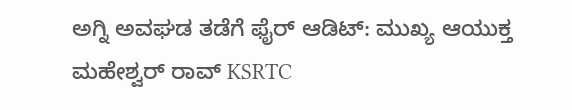ಅಗ್ನಿ ಅವಘಡ ತಡೆಗೆ ಫೈರ್ ಆಡಿಟ್: ಮುಖ್ಯ ಆಯುಕ್ತ ಮಹೇಶ್ವರ್ ರಾವ್ KSRTC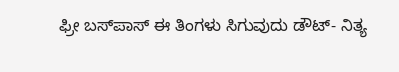ಫ್ರೀ ಬಸ್‌ಪಾಸ್‌ ಈ ತಿಂಗಳು ಸಿಗುವುದು ಡೌಟ್‌- ನಿತ್ಯ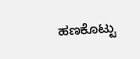ಹಣಕೊಟ್ಟು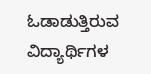ಓಡಾಡುತ್ತಿರುವ ವಿದ್ಯಾರ್ಥಿಗಳ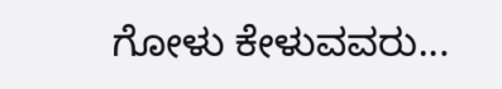ಗೋಳು ಕೇಳುವವರು...